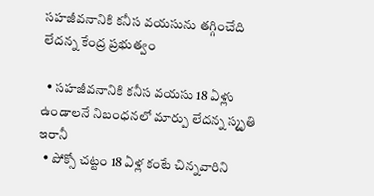సహజీవనానికి కనీస వయసును తగ్గించేది లేదన్న కేంద్ర ప్రభుత్వం

  • సహజీవనానికి కనీస వయసు 18 ఏళ్లు ఉండాలనే నిబంధనలో మార్పు లేదన్న స్మృతి ఇరానీ
  • పోక్సో చట్టం 18 ఏళ్ల కంటే చిన్నవారిని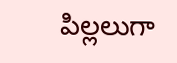పిల్లలుగా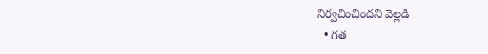నిర్వచించిందని వెల్లడి
  • గత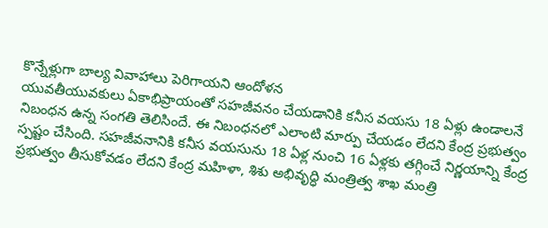కొన్నేళ్లుగా బాల్య వివాహాలు పెరిగాయని ఆందోళన
యువతీయువకులు ఏకాభిప్రాయంతో సహజీవనం చేయడానికి కనీస వయసు 18 ఏళ్లు ఉండాలనే నిబంధన ఉన్న సంగతి తెలిసిందే. ఈ నిబంధనలో ఎలాంటి మార్పు చేయడం లేదని కేంద్ర ప్రభుత్వం స్పష్టం చేసింది. సహజీవనానికి కనీస వయసును 18 ఏళ్ల నుంచి 16 ఏళ్లకు తగ్గించే నిర్ణయాన్ని కేంద్ర ప్రభుత్వం తీసుకోవడం లేదని కేంద్ర మహిళా, శిశు అభివృద్ధి మంత్రిత్వ శాఖ మంత్రి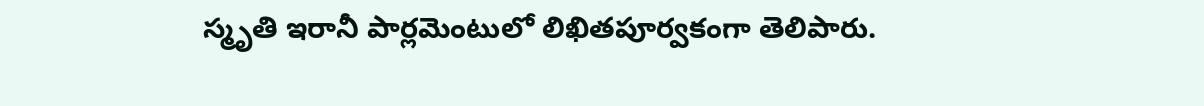స్మృతి ఇరానీ పార్లమెంటులో లిఖితపూర్వకంగా తెలిపారు.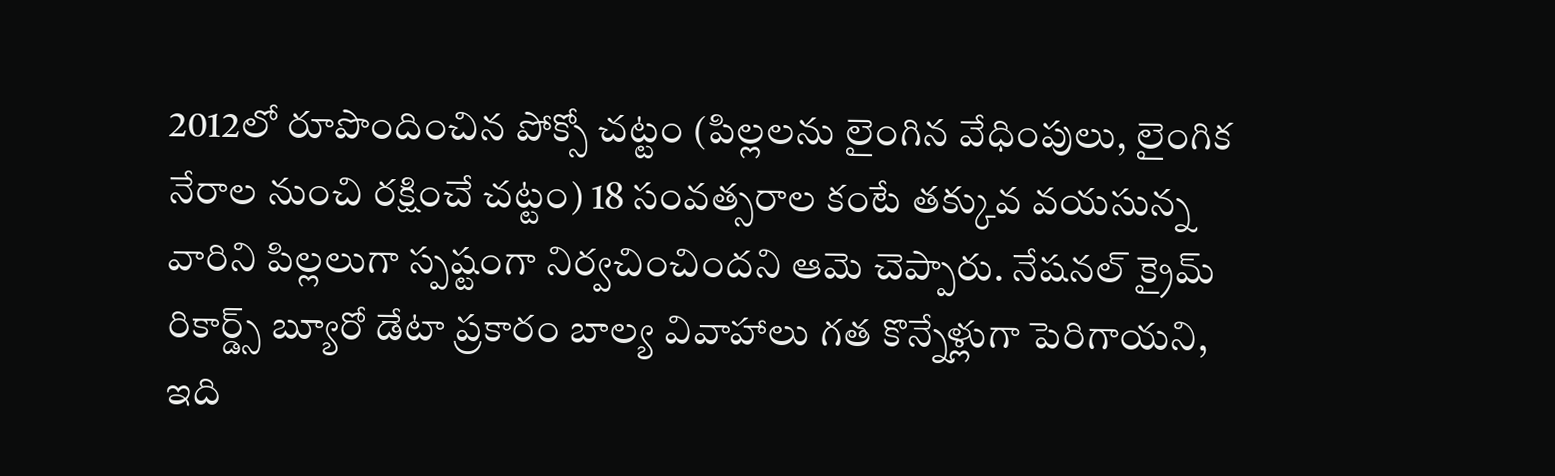2012లో రూపొందించిన పోక్సో చట్టం (పిల్లలను లైంగిన వేధింపులు, లైంగిక నేరాల నుంచి రక్షించే చట్టం) 18 సంవత్సరాల కంటే తక్కువ వయసున్న వారిని పిల్లలుగా స్పష్టంగా నిర్వచించిందని ఆమె చెప్పారు. నేషనల్ క్రైమ్ రికార్డ్స్ బ్యూరో డేటా ప్రకారం బాల్య వివాహాలు గత కొన్నేళ్లుగా పెరిగాయని, ఇది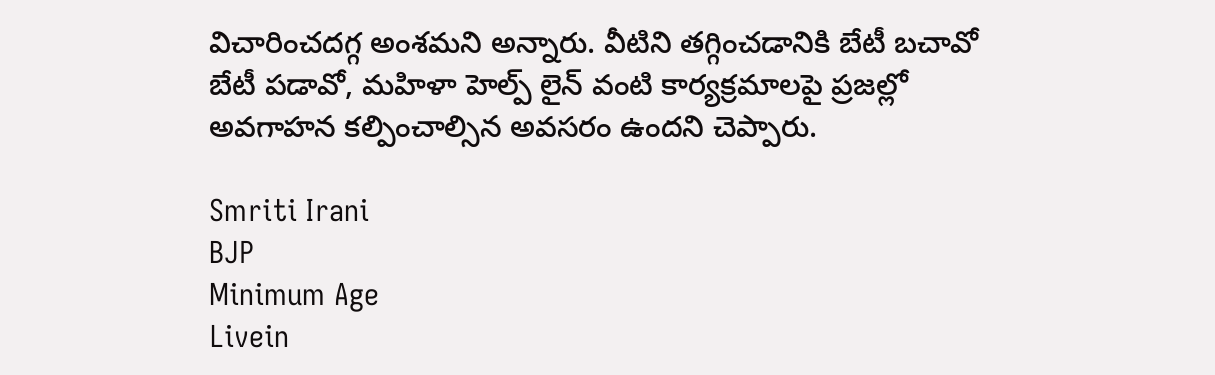విచారించదగ్గ అంశమని అన్నారు. వీటిని తగ్గించడానికి బేటీ బచావో బేటీ పడావో, మహిళా హెల్ప్ లైన్ వంటి కార్యక్రమాలపై ప్రజల్లో అవగాహన కల్పించాల్సిన అవసరం ఉందని చెప్పారు.

Smriti Irani
BJP
Minimum Age
Livein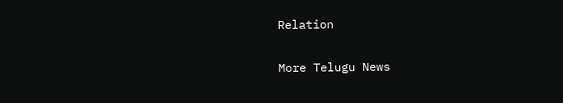Relation

More Telugu News